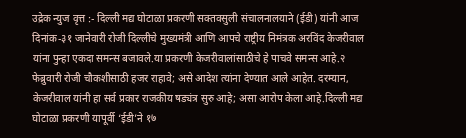उद्रेक न्युज वृत्त :- दिल्ली मद्य घोटाळा प्रकरणी सक्तवसुली संचालनालयाने (ईडी) यांनी आज दिनांक-३१ जानेवारी रोजी दिल्लीचे मुख्यमंत्री आणि आपचे राष्ट्रीय निमंत्रक अरविंद केजरीवाल यांना पुन्हा एकदा समन्स बजावले.या प्रकरणी केजरीवालांसाठीचे हे पाचवे समन्स आहे.२ फेब्रुवारी रोजी चौकशीसाठी हजर राहावे; असे आदेश त्यांना देण्यात आले आहेत. दरम्यान, केजरीवाल यांनी हा सर्व प्रकार राजकीय षड्यंत्र सुरु आहे; असा आरोप केला आहे.दिल्ली मद्य घोटाळा प्रकरणी यापूर्वी ‘ईडी’ने १७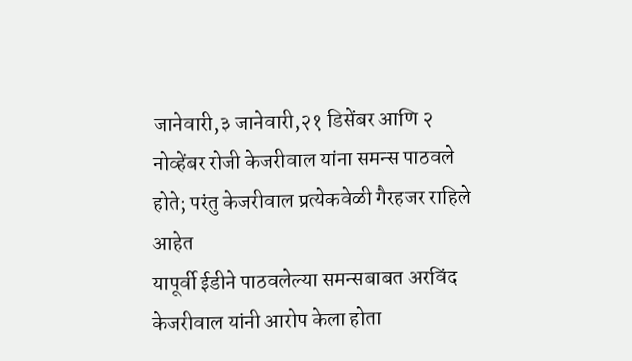जानेवारी,३ जानेवारी,२१ डिसेंबर आणि २ नोव्हेंबर रोजी केजरीवाल यांना समन्स पाठवले होते; परंतु केजरीवाल प्रत्येकवेळी गैरहजर राहिले आहेत
यापूर्वी ईडीने पाठवलेल्या समन्सबाबत अरविंद केजरीवाल यांनी आरोप केला होता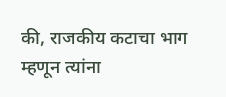की, राजकीय कटाचा भाग म्हणून त्यांना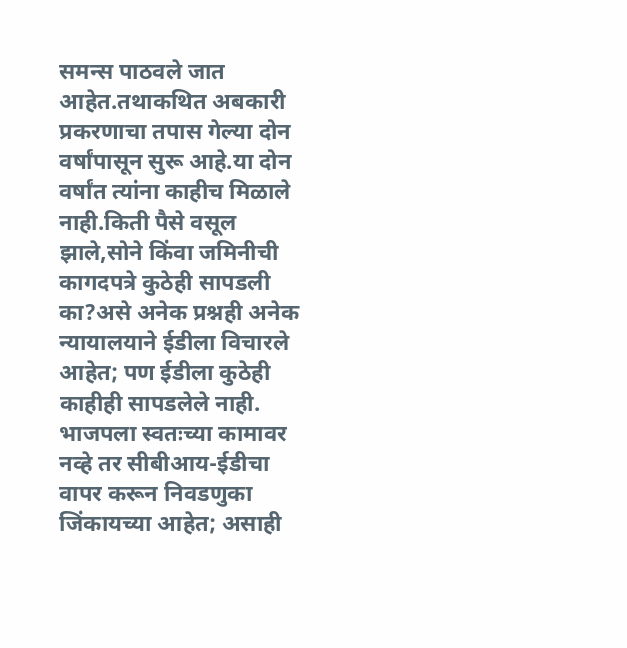समन्स पाठवले जात आहेत.तथाकथित अबकारी प्रकरणाचा तपास गेल्या दोन वर्षांपासून सुरू आहे.या दोन वर्षांत त्यांना काहीच मिळाले नाही.किती पैसे वसूल झाले,सोने किंवा जमिनीची कागदपत्रे कुठेही सापडली का?असे अनेक प्रश्नही अनेक न्यायालयाने ईडीला विचारले आहेत; पण ईडीला कुठेही काहीही सापडलेले नाही. भाजपला स्वतःच्या कामावर नव्हे तर सीबीआय-ईडीचा वापर करून निवडणुका जिंकायच्या आहेत; असाही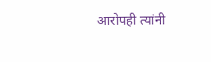आरोपही त्यांनी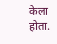केला होता.